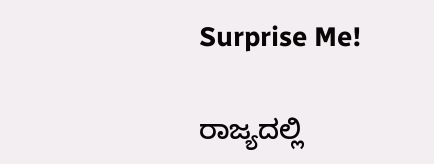Surprise Me!

ರಾಜ್ಯದಲ್ಲಿ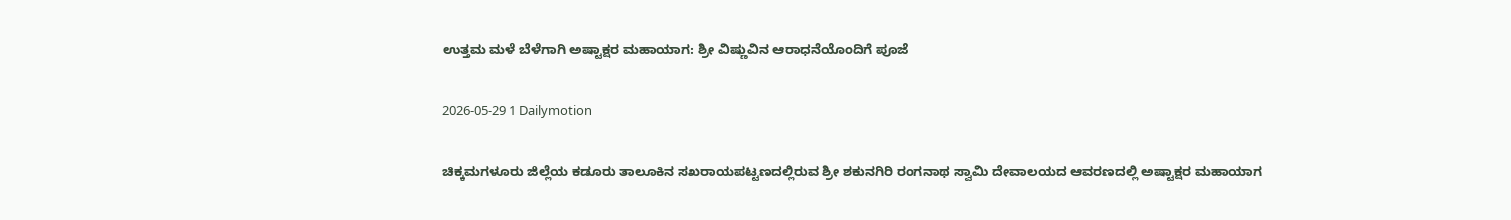ಉತ್ತಮ ಮಳೆ ಬೆಳೆಗಾಗಿ ಅಷ್ಟಾಕ್ಷರ ಮಹಾಯಾಗ: ಶ್ರೀ ವಿಷ್ಣುವಿನ ಆರಾಧನೆಯೊಂದಿಗೆ ಪೂಜೆ

2026-05-29 1 Dailymotion

ಚಿಕ್ಕಮಗಳೂರು ಜಿಲ್ಲೆಯ ಕಡೂರು ತಾಲೂಕಿನ ಸಖರಾಯಪಟ್ಟಣದಲ್ಲಿರುವ ಶ್ರೀ ಶಕುನಗಿರಿ ರಂಗನಾಥ ಸ್ವಾಮಿ ದೇವಾಲಯದ ಆವರಣದಲ್ಲಿ ಅಷ್ಟಾಕ್ಷರ ಮಹಾಯಾಗ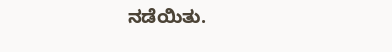ನಡೆಯಿತು.